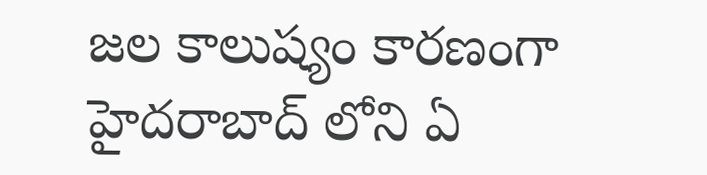జల కాలుష్యం కారణంగా హైదరాబాద్ లోని ఏ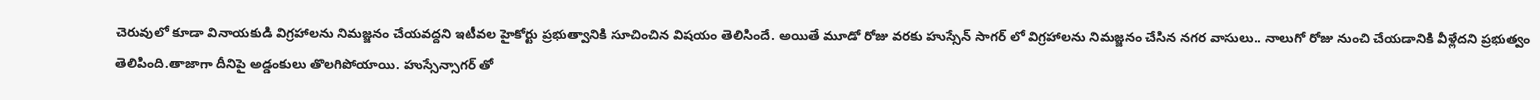చెరువులో కూడా వినాయకుడి విగ్రహాలను నిమజ్జనం చేయవద్దని ఇటీవల హైకోర్టు ప్రభుత్వానికి సూచించిన విషయం తెలిసిందే. అయితే మూడో రోజు వరకు హుస్సేన్ సాగర్ లో విగ్రహాలను నిమజ్జనం చేసిన నగర వాసులు.. నాలుగో రోజు నుంచి చేయడానికి వీళ్లేదని ప్రభుత్వం తెలిపింది.తాజాగా దీనిపై అడ్డంకులు తొలగిపోయాయి. హుస్సేన్సాగర్ తో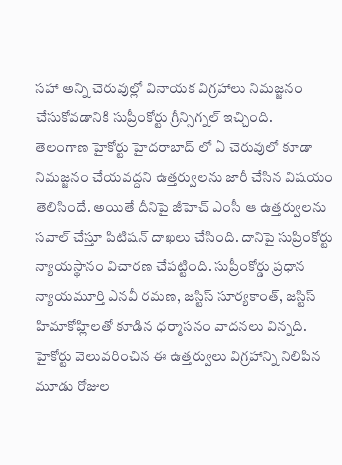సహా అన్ని చెరువుల్లో వినాయక విగ్రహాలు నిమజ్జనం చేసుకోవడానికి సుప్రీంకోర్టు గ్రీన్సిగ్నల్ ఇచ్చింది.
తెలంగాణ హైకోర్టు హైదరాబాద్ లో ఏ చెరువులో కూడా నిమజ్జనం చేయవద్దని ఉత్తర్వులను జారీ చేసిన విషయం తెలిసిందే. అయితే దీనిపై జీహెచ్ ఎంసీ ఆ ఉత్తర్వులను సవాల్ చేస్తూ పిటిషన్ దాఖలు చేసింది. దానిపై సుప్రింకోర్టు న్యాయస్థానం విచారణ చేపట్టింది. సుప్రీంకోర్డు ప్రధాన న్యాయమూర్తి ఎనవీ రమణ, జస్టిస్ సూర్యకాంత్, జస్టిస్ హిమాకోహ్లిలతో కూడిన ధర్మాసనం వాదనలు విన్నది.
హైకోర్టు వెలువరించిన ఈ ఉత్తర్వులు విగ్రహాన్ని నిలిపిన మూడు రోజుల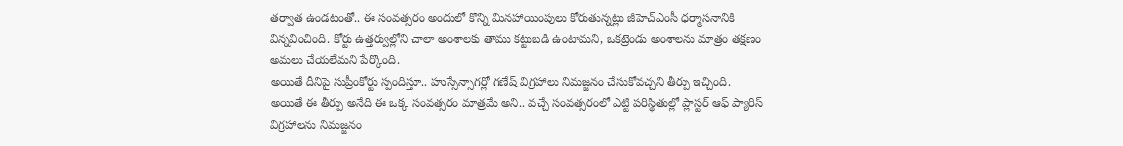తర్వాత ఉండటంతో.. ఈ సంవత్సరం అందులో కొన్ని మినహాయింపులు కోరుతున్నట్లు జీహెచ్ఎంసీ ధర్మాసనానికి విన్నవించింది. కోర్టు ఉత్తర్వుల్లోని చాలా అంశాలకు తాము కట్టుబడి ఉంటామని, ఒకట్రెండు అంశాలను మాత్రం తక్షణం అమలు చేయలేమని పేర్కొంది.
అయితే దీనిపై సుప్రీంకోర్టు స్పందిస్తూ.. హుస్సేన్సాగర్లో గణేష్ విగ్రహాలు నిమజ్జనం చేసుకోవచ్చని తీర్పు ఇచ్చింది. అయితే ఈ తీర్పు అనేది ఈ ఒక్క సంవత్సరం మాత్రమే అని.. వచ్చే సంవత్సరంలో ఎట్టి పరిస్థితుల్లో ప్లాస్టర్ ఆఫ్ ప్యారిస్ విగ్రహాలను నిమజ్జనం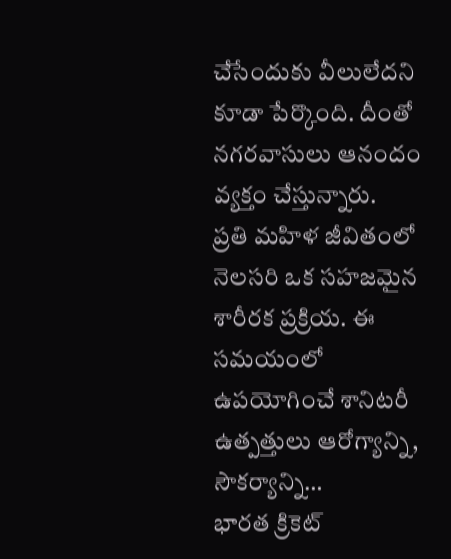చేసేందుకు వీలులేదని కూడా పేర్కొంది. దీంతో నగరవాసులు ఆనందం వ్యక్తం చేస్తున్నారు.
ప్రతి మహిళ జీవితంలో నెలసరి ఒక సహజమైన శారీరక ప్రక్రియ. ఈ సమయంలో ఉపయోగించే శానిటరీ ఉత్పత్తులు ఆరోగ్యాన్ని, సౌకర్యాన్ని…
భారత క్రికెట్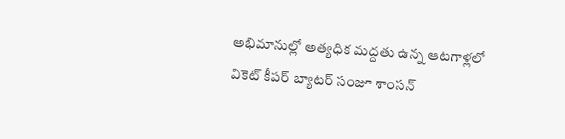అభిమానుల్లో అత్యధిక మద్దతు ఉన్న ఆటగాళ్లలో వికెట్ కీపర్ బ్యాటర్ సంజూ శాంసన్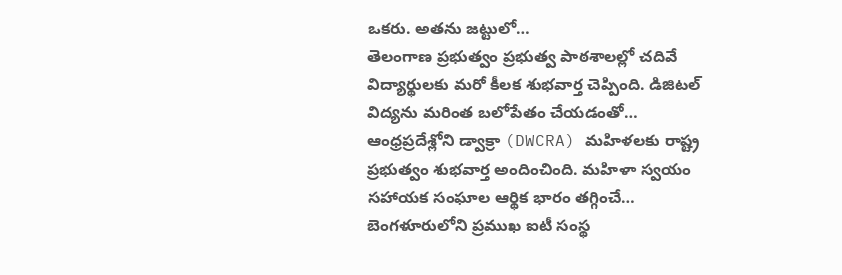ఒకరు. అతను జట్టులో…
తెలంగాణ ప్రభుత్వం ప్రభుత్వ పాఠశాలల్లో చదివే విద్యార్థులకు మరో కీలక శుభవార్త చెప్పింది. డిజిటల్ విద్యను మరింత బలోపేతం చేయడంతో…
ఆంధ్రప్రదేశ్లోని డ్వాక్రా (DWCRA) మహిళలకు రాష్ట్ర ప్రభుత్వం శుభవార్త అందించింది. మహిళా స్వయం సహాయక సంఘాల ఆర్థిక భారం తగ్గించే…
బెంగళూరులోని ప్రముఖ ఐటీ సంస్థ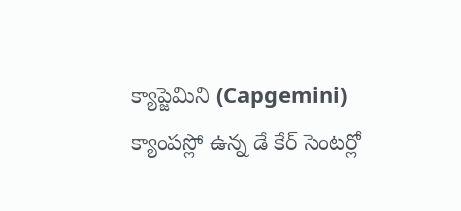క్యాప్జెమిని (Capgemini) క్యాంపస్లో ఉన్న డే కేర్ సెంటర్లో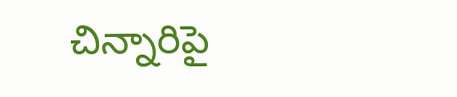చిన్నారిపై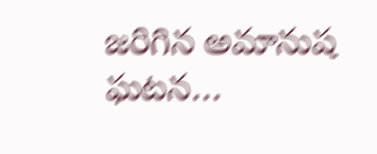జరిగిన అమానుష ఘటన…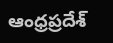ఆంధ్రప్రదేశ్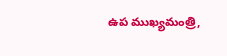ఉప ముఖ్యమంత్రి,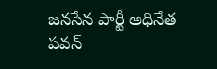జనసేన పార్టీ అధినేత పవన్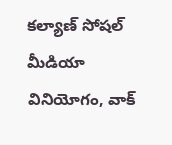కల్యాణ్ సోషల్ మీడియా వినియోగం, వాక్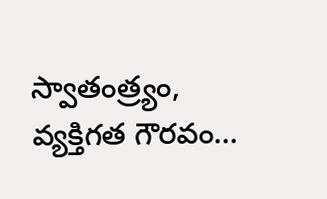స్వాతంత్ర్యం, వ్యక్తిగత గౌరవం…